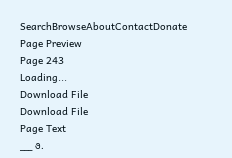SearchBrowseAboutContactDonate
Page Preview
Page 243
Loading...
Download File
Download File
Page Text
___ ૭.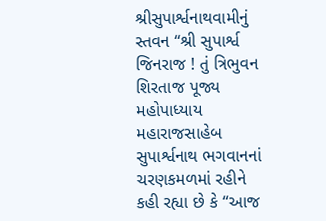શ્રીસુપાર્શ્વનાથવામીનું સ્તવન “શ્રી સુપાર્શ્વ જિનરાજ ! તું ત્રિભુવન શિરતાજ પૂજ્ય મહોપાધ્યાય મહારાજસાહેબ સુપાર્શ્વનાથ ભગવાનનાં ચરણકમળમાં રહીને કહી રહ્યા છે કે “આજ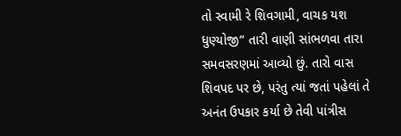તો સ્વામી રે શિવગામી, વાચક યશ ધુણ્યોજી” તારી વાણી સાંભળવા તારા સમવસરણમાં આવ્યો છું. તારો વાસ શિવપદ પર છે, પરંતુ ત્યાં જતાં પહેલાં તે અનંત ઉપકાર કર્યા છે તેવી પાંત્રીસ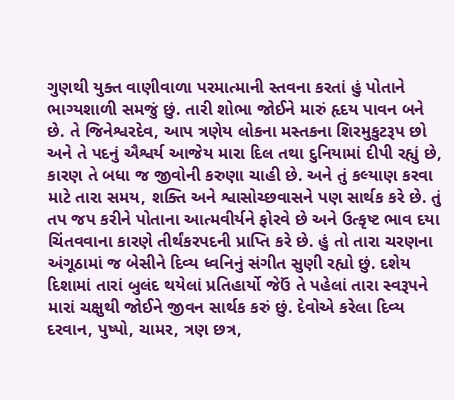ગુણથી યુક્ત વાણીવાળા પરમાત્માની સ્તવના કરતાં હું પોતાને ભાગ્યશાળી સમજું છું. તારી શોભા જોઈને મારું હૃદય પાવન બને છે. તે જિનેશ્વરદેવ, આપ ત્રણેય લોકના મસ્તકના શિરમુકુટરૂપ છો અને તે પદનું ઐશ્વર્ય આજેય મારા દિલ તથા દુનિયામાં દીપી રહ્યું છે, કારણ તે બધા જ જીવોની કરુણા ચાહી છે. અને તું કલ્યાણ કરવા માટે તારા સમય, શક્તિ અને શ્વાસોચ્છવાસને પણ સાર્થક કરે છે. તું તપ જપ કરીને પોતાના આત્મવીર્યને ફોરવે છે અને ઉત્કૃષ્ટ ભાવ દયા ચિંતવવાના કારણે તીર્થંકરપદની પ્રાપ્તિ કરે છે. હું તો તારા ચરણના અંગૂઠામાં જ બેસીને દિવ્ય ધ્વનિનું સંગીત સુણી રહ્યો છું. દશેય દિશામાં તારાં બુલંદ થયેલાં પ્રતિહાર્યો જેઉં તે પહેલાં તારા સ્વરૂપને મારાં ચક્ષુથી જોઈને જીવન સાર્થક કરું છું. દેવોએ કરેલા દિવ્ય દરવાન, પુષ્પો, ચામર, ત્રણ છત્ર,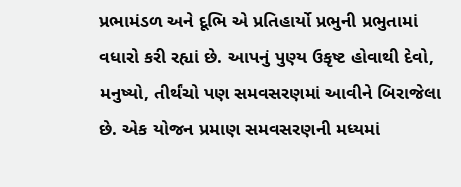પ્રભામંડળ અને દૂભિ એ પ્રતિહાર્યો પ્રભુની પ્રભુતામાં વધારો કરી રહ્યાં છે. આપનું પુણ્ય ઉકૃષ્ટ હોવાથી દેવો, મનુષ્યો, તીર્થંચો પણ સમવસરણમાં આવીને બિરાજેલા છે. એક યોજન પ્રમાણ સમવસરણની મધ્યમાં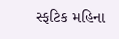સ્ફટિક મહિના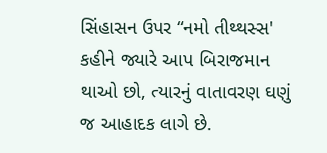સિંહાસન ઉપર “નમો તીથ્થસ્સ' કહીને જ્યારે આપ બિરાજમાન થાઓ છો, ત્યારનું વાતાવરણ ઘણું જ આહાદક લાગે છે.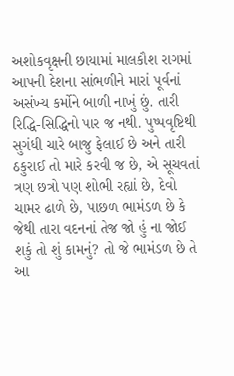અશોકવૃક્ષની છાયામાં માલકૌશ રાગમાં આપની દેશના સાંભળીને મારાં પૂર્વનાં અસંખ્ય કર્મોને બાળી નાખું છું. તારી રિદ્ધિ-સિદ્ધિનો પાર જ નથી. પુષ્પવૃષ્ટિથી સુગંધી ચારે બાજુ ફેલાઈ છે અને તારી ઠકુરાઈ તો મારે કરવી જ છે, એ સૂચવતાં ત્રણ છત્રો પણ શોભી રહ્યાં છે, દેવો ચામર ઢાળે છે, પાછળ ભામંડળ છે કે જેથી તારા વદનનાં તેજ જો હું ના જોઈ શકું તો શું કામનું? તો જે ભામંડળ છે તે આ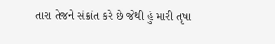તારા તેજને સંક્રાંત કરે છે જેથી હું મારી તૃષા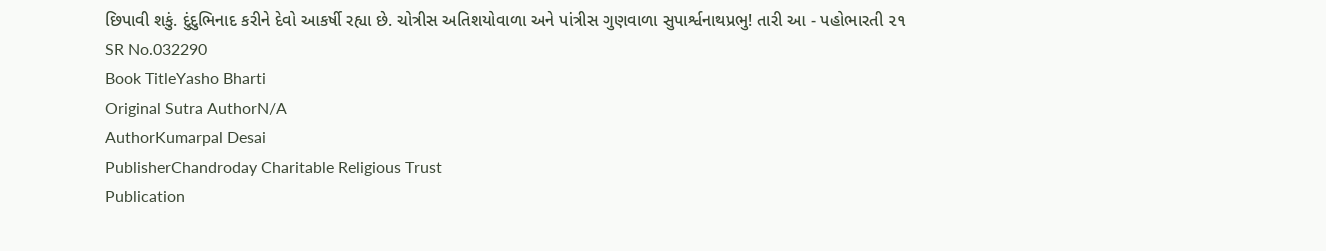છિપાવી શકું. દુંદુભિનાદ કરીને દેવો આકર્ષી રહ્યા છે. ચોત્રીસ અતિશયોવાળા અને પાંત્રીસ ગુણવાળા સુપાર્શ્વનાથપ્રભુ! તારી આ - પહોભારતી ૨૧
SR No.032290
Book TitleYasho Bharti
Original Sutra AuthorN/A
AuthorKumarpal Desai
PublisherChandroday Charitable Religious Trust
Publication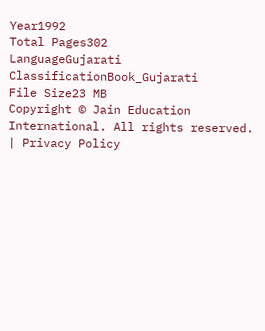Year1992
Total Pages302
LanguageGujarati
ClassificationBook_Gujarati
File Size23 MB
Copyright © Jain Education International. All rights reserved. | Privacy Policy